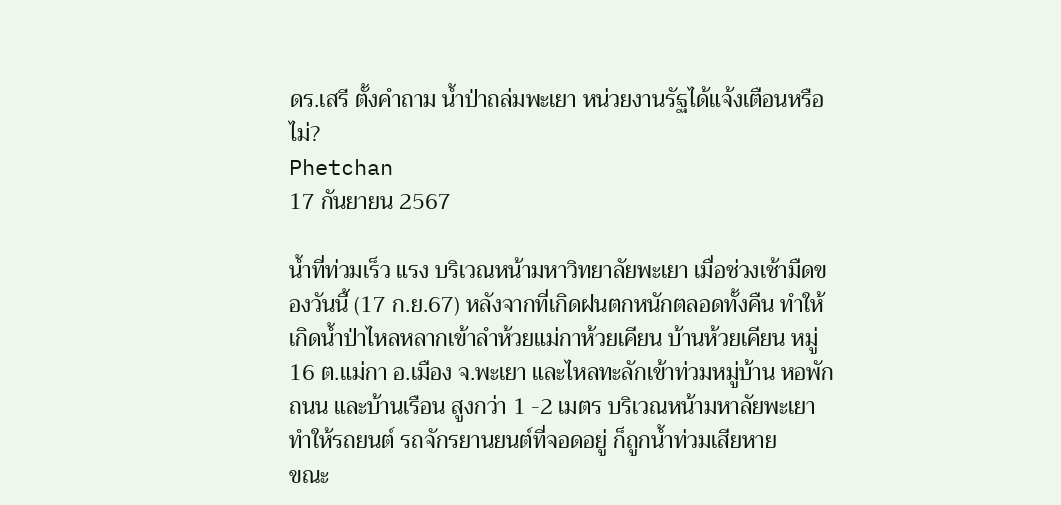ดร.เสรี ตั้งคำถาม น้ำป่าถล่มพะเยา หน่วยงานรัฐได้แจ้งเตือนหรือไม่?
Phetchan
17 กันยายน 2567

น้ำที่ท่วมเร็ว แรง บริเวณหน้ามหาวิทยาลัยพะเยา เมื่อช่วงเช้ามืดของวันนี้ (17 ก.ย.67) หลังจากที่เกิดฝนตกหนักตลอดทั้งคืน ทำให้เกิดน้ำป่าไหลหลากเข้าลำห้วยแม่กาห้วยเคียน บ้านห้วยเคียน หมู่ 16 ต.แม่กา อ.เมือง จ.พะเยา และไหลทะลักเข้าท่วมหมู่บ้าน หอพัก ถนน และบ้านเรือน สูงกว่า 1 -2 เมตร บริเวณหน้ามหาลัยพะเยา ทำให้รถยนต์ รถจักรยานยนต์ที่จอดอยู่ ก็ถูกน้ำท่วมเสียหาย
ขณะ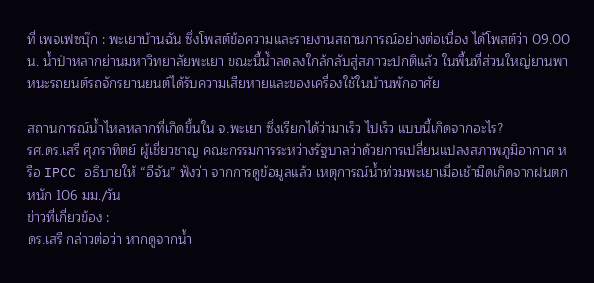ที่ เพจเฟซบุ๊ก : พะเยาบ้านฉัน ซึ่งโพสต์ข้อความและรายงานสถานการณ์อย่างต่อเนื่อง ได้โพสต์ว่า 09.00น. น้ำป่าหลากย่านมหาวิทยาลัยพะเยา ขณะนี้น้ำลดลงใกล้กลับสู่สภาวะปกติแล้ว ในพื้นที่ส่วนใหญ่ยานพาหนะรถยนต์รถจักรยานยนต์ได้รับความเสียหายและของเครื่องใช้ในบ้านพักอาศัย

สถานการณ์น้ำไหลหลากที่เกิดขึ้นใน จ.พะเยา ซึ่งเรียกได้ว่ามาเร็ว ไปเร็ว แบบนี้เกิดจากอะไร?
รศ.ดร.เสรี ศุภราทิตย์ ผู้เชี่ยวชาญ คณะกรรมการระหว่างรัฐบาลว่าด้วยการเปลี่ยนแปลงสภาพภูมิอากาศ หรือ IPCC อธิบายให้ “อีจัน” ฟังว่า จากการดูข้อมูลแล้ว เหตุการณ์น้ำท่วมพะเยาเมื่อเช้ามืดเกิดจากฝนตกหนัก 106 มม./วัน
ข่าวที่เกี่ยวข้อง :
ดร.เสรี กล่าวต่อว่า หากดูจากน้ำ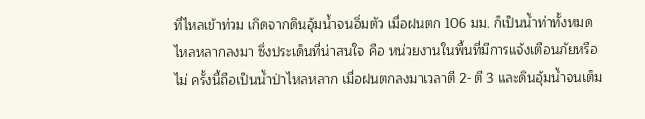ที่ไหลเข้าท่วม เกิดจากดินอุ้มน้ำจนอิ่มตัว เมื่อฝนตก 106 มม. ก็เป็นน้ำท่าทั้งหมดไหลหลากลงมา ซึ่งประเด็นที่น่าสนใจ คือ หน่วยงานในพื้นที่มีการแจ้งเตือนภัยหรือไม่ ครั้งนี้ถือเป็นน้ำป่าไหลหลาก เมื่อฝนตกลงมาเวลาตี 2- ตี 3 และดินอุ้มน้ำจนเต็ม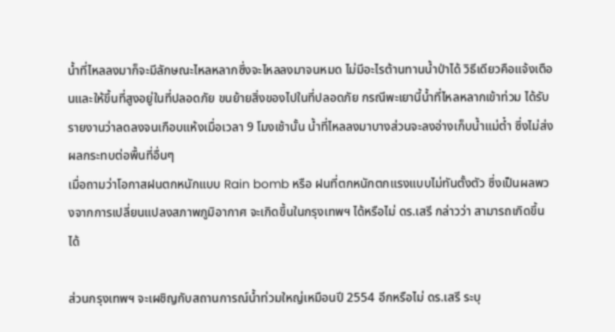น้ำที่ไหลลงมาก็จะมีลักษณะไหลหลากซึ่งจะไหลลงมาจนหมด ไม่มีอะไรต้านทานน้ำป่าได้ วิธีเดียวคือแจ้งเตือนและให้ขึ้นที่สูงอยู่ในที่ปลอดภัย ขนย้ายสิ่งของไปในที่ปลอดภัย กรณีพะเยานี้น้ำที่ไหลหลากเข้าท่วม ได้รับรายงานว่าลดลงจนเกือบแห้งเมื่อเวลา 9 โมงเช้านั้น น้ำที่ไหลลงมาบางส่วนจะลงอ่างเก็บน้ำแม่ต๋ำ ซึ่งไม่ส่งผลกระทบต่อพื้นที่อื่นๆ
เมื่อถามว่าโอกาสฝนตกหนักแบบ Rain bomb หรือ ฝนที่ตกหนักตกแรงแบบไม่ทันตั้งตัว ซึ่งเป็นผลพวงจากการเปลี่ยนแปลงสภาพภูมิอากาศ จะเกิดขึ้นในกรุงเทพฯ ได้หรือไม่ ดร.เสรี กล่าวว่า สามารถเกิดขึ้นได้

ส่วนกรุงเทพฯ จะเผชิญกับสถานการณ์น้ำท่วมใหญ่เหมือนปี 2554 อีกหรือไม่ ดร.เสรี ระบุ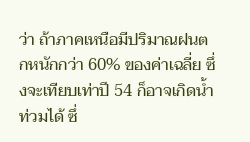ว่า ถ้าภาคเหนือมีปริมาณฝนตกหนักกว่า 60% ของค่าเฉลี่ย ซึ่งจะเทียบเท่าปี 54 ก็อาจเกิดน้ำท่วมได้ ซึ่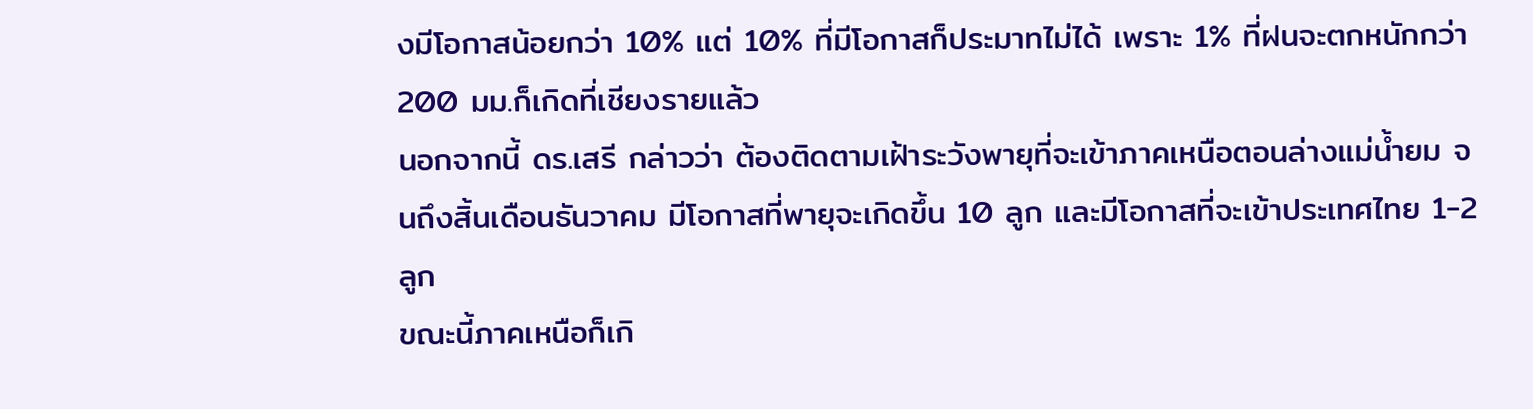งมีโอกาสน้อยกว่า 10% แต่ 10% ที่มีโอกาสก็ประมาทไม่ได้ เพราะ 1% ที่ฝนจะตกหนักกว่า 200 มม.ก็เกิดที่เชียงรายแล้ว
นอกจากนี้ ดร.เสรี กล่าวว่า ต้องติดตามเฝ้าระวังพายุที่จะเข้าภาคเหนือตอนล่างแม่น้ำยม จนถึงสิ้นเดือนธันวาคม มีโอกาสที่พายุจะเกิดขึ้น 10 ลูก และมีโอกาสที่จะเข้าประเทศไทย 1-2 ลูก
ขณะนี้ภาคเหนือก็เกิ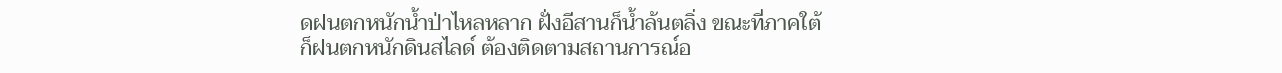ดฝนตกหนักน้ำป่าไหลหลาก ฝั่งอีสานก็น้ำล้นตลิ่ง ขณะที่ภาคใต้ก็ฝนตกหนักดินสไลด์ ต้องติดตามสถานการณ์อ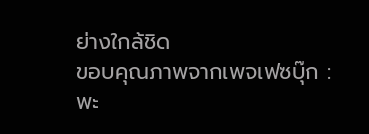ย่างใกล้ชิด
ขอบคุณภาพจากเพจเฟซบุ๊ก : พะ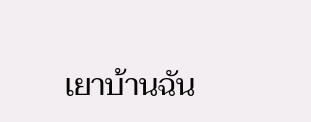เยาบ้านฉัน